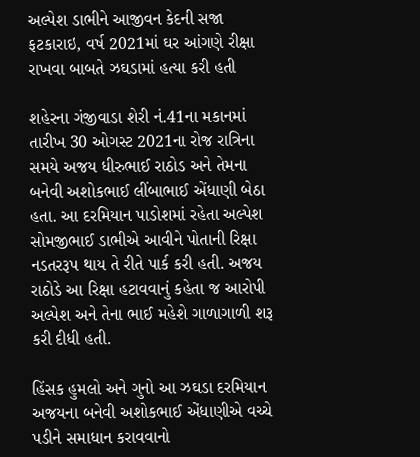અલ્પેશ ડાભીને આજીવન કેદની સજા ફટકારાઇ, વર્ષ 2021માં ઘર આંગણે રીક્ષા રાખવા બાબતે ઝઘડામાં હત્યા કરી હતી

શહેરના ગંજીવાડા શેરી નં.41ના મકાનમાં તારીખ 30 ઓગસ્ટ 2021ના રોજ રાત્રિના સમયે અજય ધીરુભાઈ રાઠોડ અને તેમના બનેવી અશોકભાઈ લીંબાભાઈ એંધાણી બેઠા હતા. આ દરમિયાન પાડોશમાં રહેતા અલ્પેશ સોમજીભાઈ ડાભીએ આવીને પોતાની રિક્ષા નડતરરૂપ થાય તે રીતે પાર્ક કરી હતી. અજય રાઠોડે આ રિક્ષા હટાવવાનું કહેતા જ આરોપી અલ્પેશ અને તેના ભાઈ મહેશે ગાળાગાળી શરૂ કરી દીધી હતી.

હિંસક હુમલો અને ગુનો આ ઝઘડા દરમિયાન અજયના બનેવી અશોકભાઈ એંધાણીએ વચ્ચે પડીને સમાધાન કરાવવાનો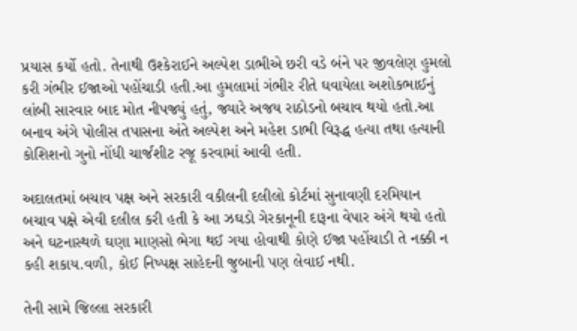પ્રયાસ કર્યો હતો. તેનાથી ઉશ્કેરાઈને અલ્પેશ ડાભીએ છરી વડે બંને પર જીવલેણ હુમલો કરી ગંભીર ઈજાઓ પહોંચાડી હતી.આ હુમલામાં ગંભીર રીતે ઘવાયેલા અશોકભાઈનું લાંબી સારવાર બાદ મોત નીપજ્યું હતું, જ્યારે અજય રાઠોડનો બચાવ થયો હતો.આ બનાવ અંગે પોલીસ તપાસના અંતે અલ્પેશ અને મહેશ ડાભી વિરૂદ્ધ હત્યા તથા હત્યાની કોશિશનો ગુનો નોંધી ચાર્જશીટ રજૂ કરવામાં આવી હતી.

અદાલતમાં બચાવ પક્ષ અને સરકારી વકીલની દલીલો કોર્ટમાં સુનાવણી દરમિયાન બચાવ પક્ષે એવી દલીલ કરી હતી કે આ ઝઘડો ગેરકાનૂની દારૂના વેપાર અંગે થયો હતો અને ઘટનાસ્થળે ઘણા માણસો ભેગા થઈ ગયા હોવાથી કોણે ઈજા પહોંચાડી તે નક્કી ન કહી શકાય.વળી, કોઈ નિષ્પક્ષ સાહેદની જુબાની પણ લેવાઈ નથી.

તેની સામે જિલ્લા સરકારી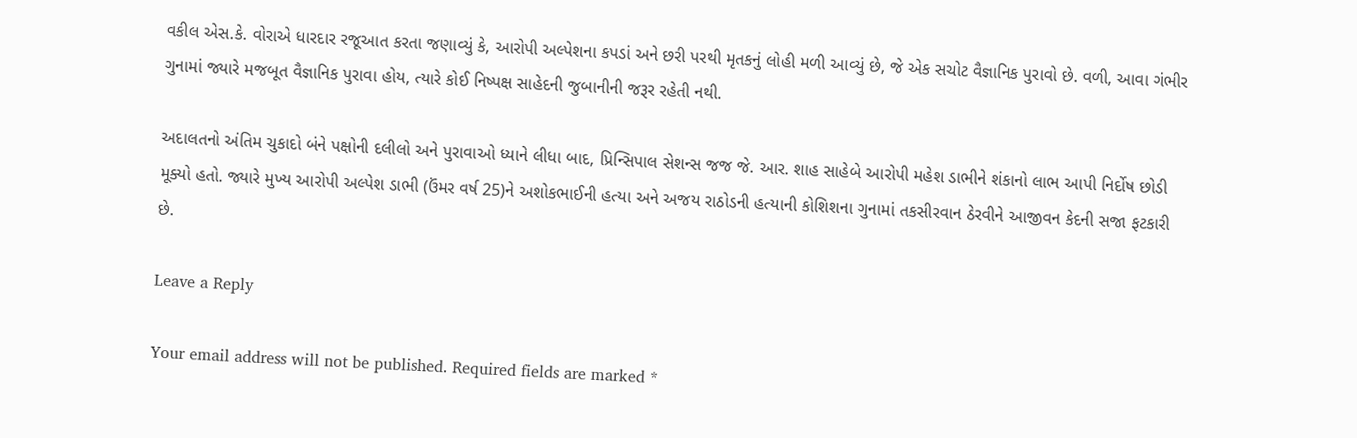વકીલ એસ.કે. વોરાએ ધારદાર રજૂઆત કરતા જણાવ્યું કે, આરોપી અલ્પેશના કપડાં અને છરી પરથી મૃતકનું લોહી મળી આવ્યું છે, જે એક સચોટ વૈજ્ઞાનિક પુરાવો છે. વળી, આવા ગંભીર ગુનામાં જ્યારે મજબૂત વૈજ્ઞાનિક પુરાવા હોય, ત્યારે કોઈ નિષ્પક્ષ સાહેદની જુબાનીની જરૂર રહેતી નથી.

અદાલતનો અંતિમ ચુકાદો બંને પક્ષોની દલીલો અને પુરાવાઓ ધ્યાને લીધા બાદ, પ્રિન્સિપાલ સેશન્સ જજ જે. આર. શાહ સાહેબે આરોપી મહેશ ડાભીને શંકાનો લાભ આપી નિર્દોષ છોડી મૂક્યો હતો. જ્યારે મુખ્ય આરોપી અલ્પેશ ડાભી (ઉંમર વર્ષ 25)ને અશોકભાઈની હત્યા અને અજય રાઠોડની હત્યાની કોશિશના ગુનામાં તકસીરવાન ઠેરવીને આજીવન કેદની સજા ફટકારી છે.

Leave a Reply

Your email address will not be published. Required fields are marked *